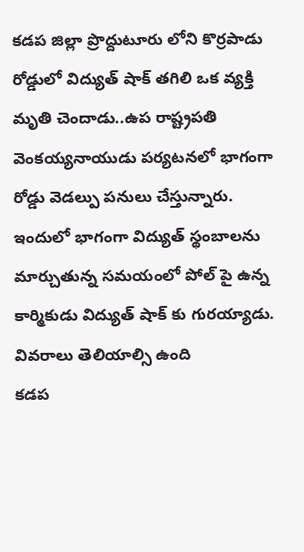కడప జిల్లా ప్రొద్దుటూరు లోని కొర్రపాడు రోడ్డులో విద్యుత్ షాక్ తగిలి ఒక వ్యక్తి మృతి చెందాడు..ఉప రాష్ట్రపతి వెంకయ్యనాయుడు పర్యటనలో భాగంగా రోడ్డు వెడల్పు పనులు చేస్తున్నారు. ఇందులో భాగంగా విద్యుత్ స్థంబాలను మార్చుతున్న సమయంలో పోల్ పై ఉన్న కార్మికుడు విద్యుత్ షాక్ కు గురయ్యాడు. వివరాలు తెలియాల్సి ఉంది
కడప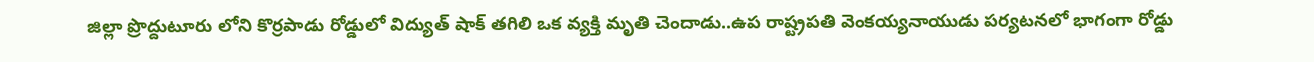జిల్లా ప్రొద్దుటూరు లోని కొర్రపాడు రోడ్డులో విద్యుత్ షాక్ తగిలి ఒక వ్యక్తి మృతి చెందాడు..ఉప రాష్ట్రపతి వెంకయ్యనాయుడు పర్యటనలో భాగంగా రోడ్డు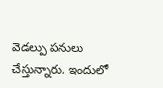వెడల్పు పనులు చేస్తున్నారు. ఇందులో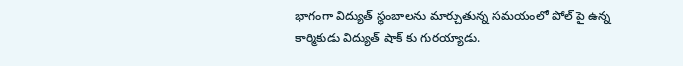భాగంగా విద్యుత్ స్థంబాలను మార్చుతున్న సమయంలో పోల్ పై ఉన్న కార్మికుడు విద్యుత్ షాక్ కు గురయ్యాడు.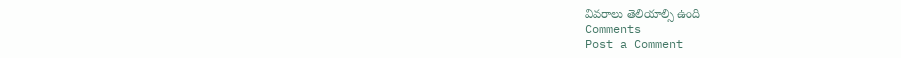వివరాలు తెలియాల్సి ఉంది
Comments
Post a Comment